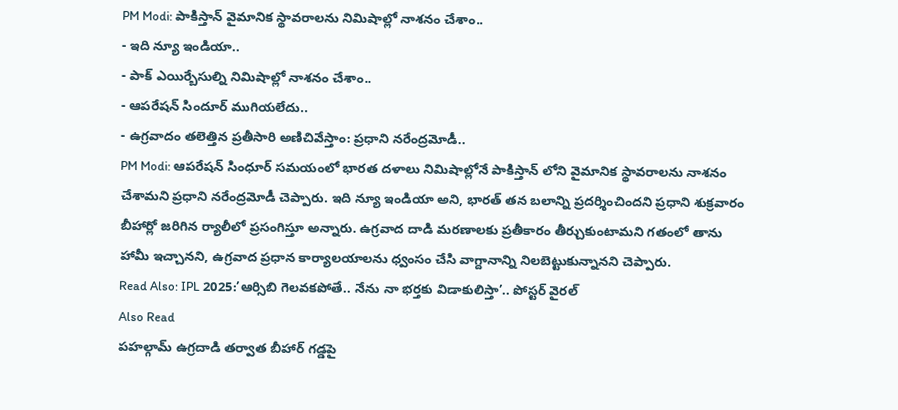PM Modi: పాకిస్తాన్ వైమానిక స్థావరాలను నిమిషాల్లో నాశనం చేశాం..
- ఇది న్యూ ఇండియా..
- పాక్ ఎయిర్బేసుల్ని నిమిషాల్లో నాశనం చేశాం..
- ఆపరేషన్ సిందూర్ ముగియలేదు..
- ఉగ్రవాదం తలెత్తిన ప్రతీసారి అణిచివేస్తాం: ప్రధాని నరేంద్రమోడీ..
PM Modi: ఆపరేషన్ సింధూర్ సమయంలో భారత దళాలు నిమిషాల్లోనే పాకిస్తాన్ లోని వైమానిక స్థావరాలను నాశనం చేశామని ప్రధాని నరేంద్రమోడీ చెప్పారు. ఇది న్యూ ఇండియా అని, భారత్ తన బలాన్ని ప్రదర్శించిందని ప్రధాని శుక్రవారం బీహార్లో జరిగిన ర్యాలీలో ప్రసంగిస్తూ అన్నారు. ఉగ్రవాద దాడి మరణాలకు ప్రతీకారం తీర్చుకుంటామని గతంలో తాను హామీ ఇచ్చానని, ఉగ్రవాద ప్రధాన కార్యాలయాలను ధ్వంసం చేసి వాగ్దానాన్ని నిలబెట్టుకున్నానని చెప్పారు.
Read Also: IPL 2025:’ఆర్సిబి గెలవకపోతే.. నేను నా భర్తకు విడాకులిస్తా’.. పోస్టర్ వైరల్
Also Read
పహల్గామ్ ఉగ్రదాడి తర్వాత బీహార్ గడ్డపై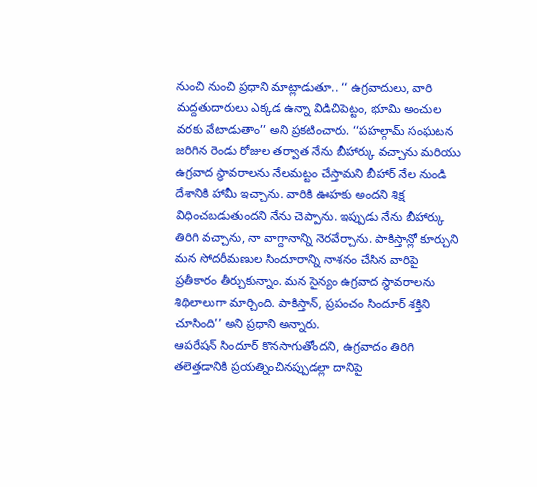నుంచి నుంచి ప్రధాని మాట్లాడుతూ.. ‘‘ ఉగ్రవాదులు, వారి మద్దతుదారులు ఎక్కడ ఉన్నా విడిచిపెట్టం, భూమి అంచుల వరకు వేటాడుతాం’’ అని ప్రకటించారు. ‘‘పహల్గామ్ సంఘటన జరిగిన రెండు రోజుల తర్వాత నేను బీహార్కు వచ్చాను మరియు ఉగ్రవాద స్థావరాలను నేలమట్టం చేస్తామని బీహార్ నేల నుండి దేశానికి హామీ ఇచ్చాను. వారికి ఊహకు అందని శిక్ష విధించబడుతుందని నేను చెప్పాను. ఇప్పుడు నేను బీహార్కు తిరిగి వచ్చాను, నా వాగ్దానాన్ని నెరవేర్చాను. పాకిస్తాన్లో కూర్చుని మన సోదరీమణుల సిందూరాన్ని నాశనం చేసిన వారిపై ప్రతీకారం తీర్చుకున్నాం. మన సైన్యం ఉగ్రవాద స్థావరాలను శిథిలాలుగా మార్చింది. పాకిస్తాన్, ప్రపంచం సిందూర్ శక్తిని చూసింది’’ అని ప్రధాని అన్నారు.
ఆపరేషన్ సిందూర్ కొనసాగుతోందని, ఉగ్రవాదం తిరిగి తలెత్తడానికి ప్రయత్నించినప్పుడల్లా దానిపై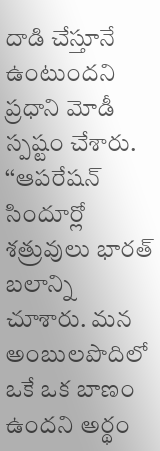దాడి చేస్తూనే ఉంటుందని ప్రధాని మోడీ స్పష్టం చేశారు. ‘‘ఆపరేషన్ సిందూర్లో శత్రువులు భారత్ బలాన్ని చూశారు. మన అంబులపొదిలో ఒకే ఒక బాణం ఉందని అర్థం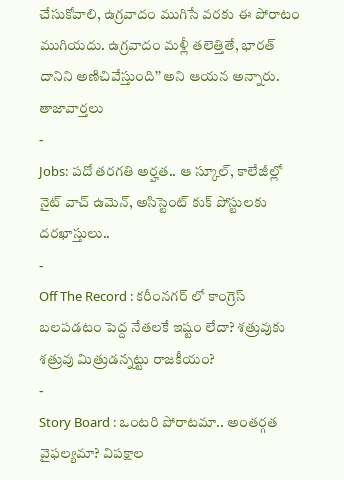చేసుకోవాలి, ఉగ్రవాదం ముగిసే వరకు ఈ పోరాటం ముగియదు. ఉగ్రవాదం మళ్లీ తలెత్తితే, భారత్ దానిని అణిచివేస్తుంది’’ అని ఆయన అన్నారు.
తాజావార్తలు
-
Jobs: పదో తరగతి అర్హత.. ఆ స్కూల్, కాలేజీల్లో నైట్ వాచ్ ఉమెన్, అసిస్టెంట్ కుక్ పోస్టులకు దరఖాస్తులు..
-
Off The Record : కరీంనగర్ లో కాంగ్రెస్ బలపడటం పెద్ద నేతలకే ఇష్టం లేదా? శత్రువుకు శత్రువు మిత్రుడన్నట్టు రాజకీయం?
-
Story Board : ఒంటరి పోరాటమా.. అంతర్గత వైఫల్యమా? విపక్షాల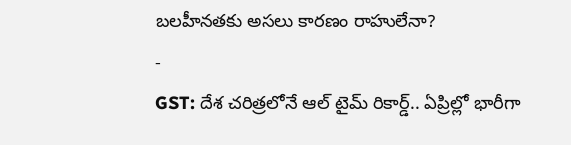బలహీనతకు అసలు కారణం రాహులేనా?
-
GST: దేశ చరిత్రలోనే ఆల్ టైమ్ రికార్డ్.. ఏప్రిల్లో భారీగా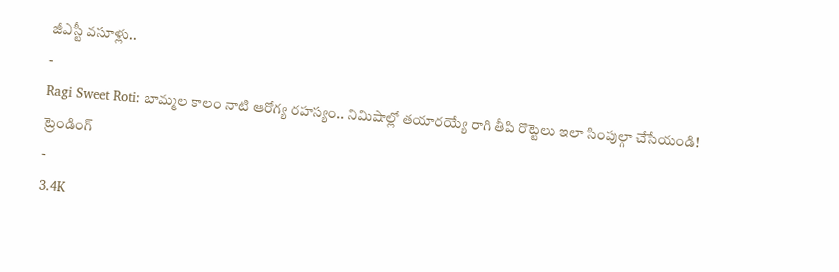జీఎస్టీ వసూళ్లు..
-
Ragi Sweet Roti: బామ్మల కాలం నాటి ఆరోగ్య రహస్యం.. నిమిషాల్లో తయారయ్యే రాగి తీపి రొట్టెలు ఇలా సింపుల్గా చేసేయండి!
ట్రెండింగ్
-
3.4K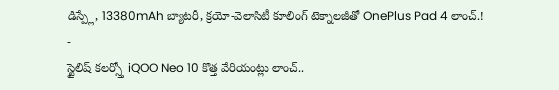డిస్ప్లే, 13380mAh బ్యాటరీ, క్రయో-వెలాసిటీ కూలింగ్ టెక్నాలజీతో OnePlus Pad 4 లాంచ్.!
-
స్టైలిష్ కలర్స్తో iQOO Neo 10 కొత్త వేరియంట్లు లాంచ్..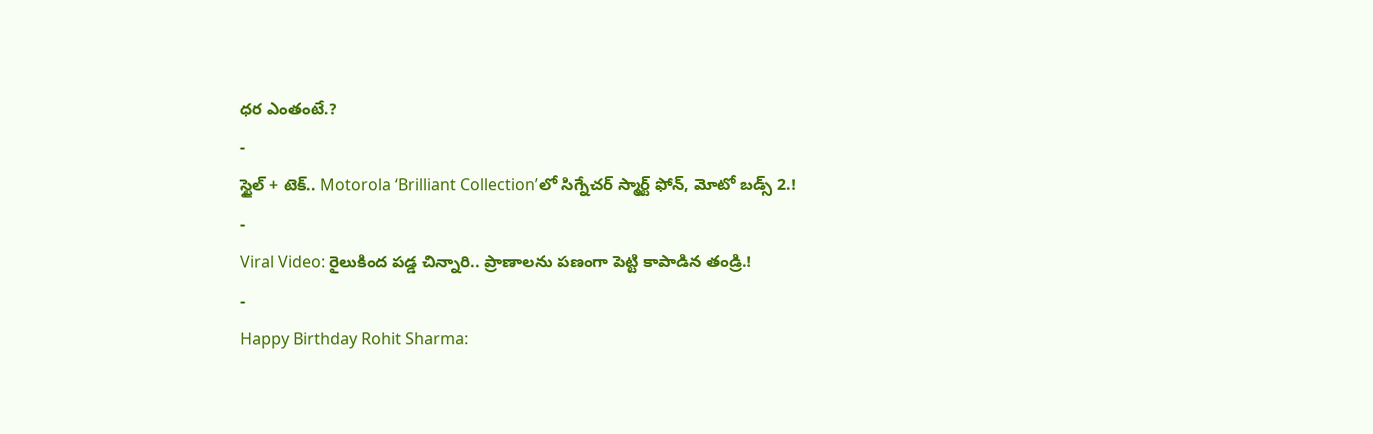ధర ఎంతంటే.?
-
స్టైల్ + టెక్.. Motorola ‘Brilliant Collection’లో సిగ్నేచర్ స్మార్ట్ ఫోన్, మోటో బడ్స్ 2.!
-
Viral Video: రైలుకింద పడ్డ చిన్నారి.. ప్రాణాలను పణంగా పెట్టి కాపాడిన తండ్రి.!
-
Happy Birthday Rohit Sharma: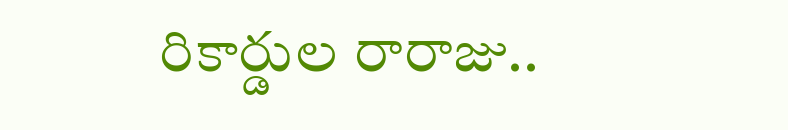రికార్డుల రారాజు..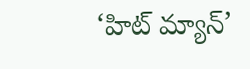‘హిట్ మ్యాన్’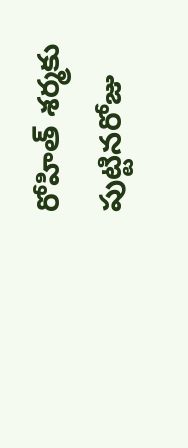రోహిత్ శర్మకు పుట్టినరోజు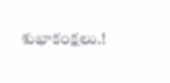శుభాకంక్షలు.!